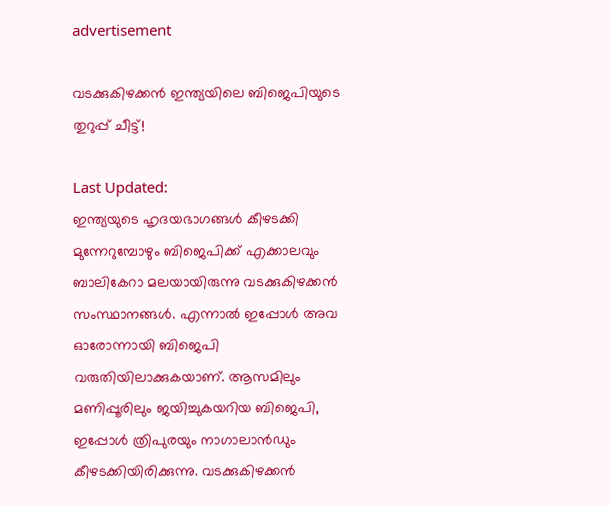advertisement

വടക്കുകിഴക്കന്‍ ഇന്ത്യയിലെ ബിജെപിയുടെ തുറുപ്പ് ചീട്ട്!

Last Updated:
ഇന്ത്യയുടെ ഹൃദയഭാഗങ്ങള്‍ കീഴടക്കി മുന്നേറുമ്പോഴും ബിജെപിക്ക് എക്കാലവും ബാലികേറാ മലയായിരുന്നു വടക്കുകിഴക്കന്‍ സംസ്ഥാനങ്ങള്‍. എന്നാല്‍ ഇപ്പോള്‍ അവ ഓരോന്നായി ബിജെപി വരുതിയിലാക്കുകയാണ്. ആസമിലും മണിപ്പൂരിലും ജയിച്ചുകയറിയ ബിജെപി, ഇപ്പോള്‍ ത്രിപുരയും നാഗാലാന്‍ഡും കീഴടക്കിയിരിക്കുന്നു. വടക്കുകിഴക്കന്‍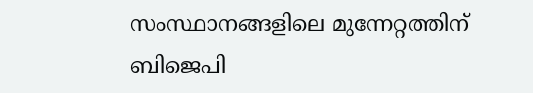സംസ്ഥാനങ്ങളിലെ മുന്നേറ്റത്തിന് ബിജെപി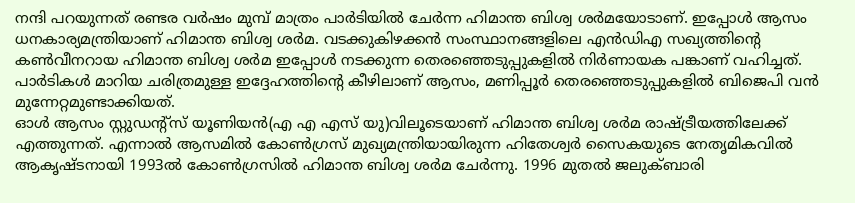നന്ദി പറയുന്നത് രണ്ടര വര്‍ഷം മുമ്പ് മാത്രം പാര്‍ടിയില്‍ ചേര്‍ന്ന ഹിമാന്ത ബിശ്വ ശര്‍മയോടാണ്. ഇപ്പോള്‍ ആസം ധനകാര്യമന്ത്രിയാണ് ഹിമാന്ത ബിശ്വ ശര്‍മ. വടക്കുകിഴക്കന്‍ സംസ്ഥാനങ്ങളിലെ എന്‍ഡിഎ സഖ്യത്തിന്‍റെ കണ്‍വീനറായ ഹിമാന്ത ബിശ്വ ശര്‍മ ഇപ്പോള്‍ നടക്കുന്ന തെരഞ്ഞെടുപ്പുകളില്‍ നിര്‍ണായക പങ്കാണ് വഹിച്ചത്. പാര്‍ടികള്‍ മാറിയ ചരിത്രമുള്ള ഇദ്ദേഹത്തിന്‍റെ കീഴിലാണ് ആസം, മണിപ്പൂര്‍ തെരഞ്ഞെടുപ്പുകളില്‍ ബിജെപി വന്‍ മുന്നേറ്റമുണ്ടാക്കിയത്.
ഓള്‍ ആസം സ്റ്റുഡന്‍റ്സ് യൂണിയന്‍(എ എ എസ് യു)വിലൂടെയാണ് ഹിമാന്ത ബിശ്വ ശര്‍മ രാഷ്ട്രീയത്തിലേക്ക് എത്തുന്നത്. എന്നാല്‍ ആസമില്‍ കോണ്‍ഗ്രസ് മുഖ്യമന്ത്രിയായിരുന്ന ഹിതേശ്വര്‍ സൈകയുടെ നേതൃമികവില്‍ ആകൃഷ്ടനായി 1993ല്‍ കോണ്‍ഗ്രസില്‍ ഹിമാന്ത ബിശ്വ ശര്‍മ ചേര്‍ന്നു. 1996 മുതല്‍ ജലുക്ബാരി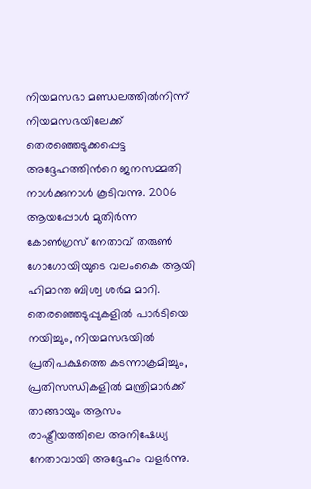നിയമസഭാ മണ്ഡലത്തില്‍നിന്ന് നിയമസഭയിലേക്ക് തെരഞ്ഞെടുക്കപ്പെട്ട അദ്ദേഹത്തിന്‍റെ ജനസമ്മതി നാള്‍ക്കുനാള്‍ കൂടിവന്നു. 2006 ആയപ്പോള്‍ മുതിര്‍ന്ന കോണ്‍ഗ്രസ് നേതാവ് തരുണ്‍ ഗോഗോയിയുടെ വലംകൈ ആയി ഹിമാന്ത ബിശ്വ ശര്‍മ മാറി. തെരഞ്ഞെടുപ്പുകളില്‍ പാര്‍ടിയെ നയിച്ചും, നിയമസഭയില്‍ പ്രതിപക്ഷത്തെ കടന്നാക്രമിച്ചും, പ്രതിസന്ധികളില്‍ മന്ത്രിമാര്‍ക്ക് താങ്ങായും ആസം രാഷ്ട്രീയത്തിലെ അനിഷേധ്യ നേതാവായി അദ്ദേഹം വളര്‍ന്നു.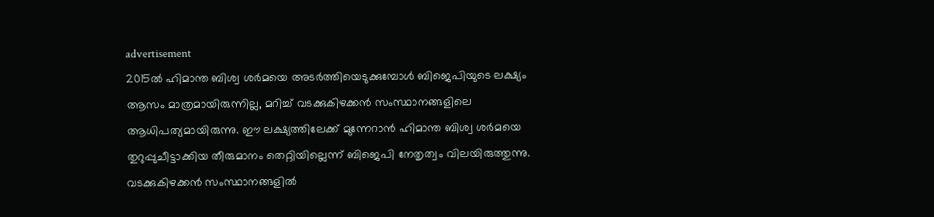advertisement
2015ല്‍ ഹിമാന്ത ബിശ്വ ശര്‍മയെ അടര്‍ത്തിയെടുക്കുമ്പോള്‍ ബിജെപിയുടെ ലക്ഷ്യം ആസം മാത്രമായിരുന്നില്ല, മറിച്ച് വടക്കുകിഴക്കന്‍ സംസ്ഥാനങ്ങളിലെ ആധിപത്യമായിരുന്നു. ഈ ലക്ഷ്യത്തിലേക്ക് മുന്നേറാന്‍ ഹിമാന്ത ബിശ്വ ശര്‍മയെ തുറുപ്പുചീട്ടാക്കിയ തീരുമാനം തെറ്റിയില്ലെന്ന് ബിജെപി നേതൃത്വം വിലയിരുത്തുന്നു. വടക്കുകിഴക്കന്‍ സംസ്ഥാനങ്ങളില്‍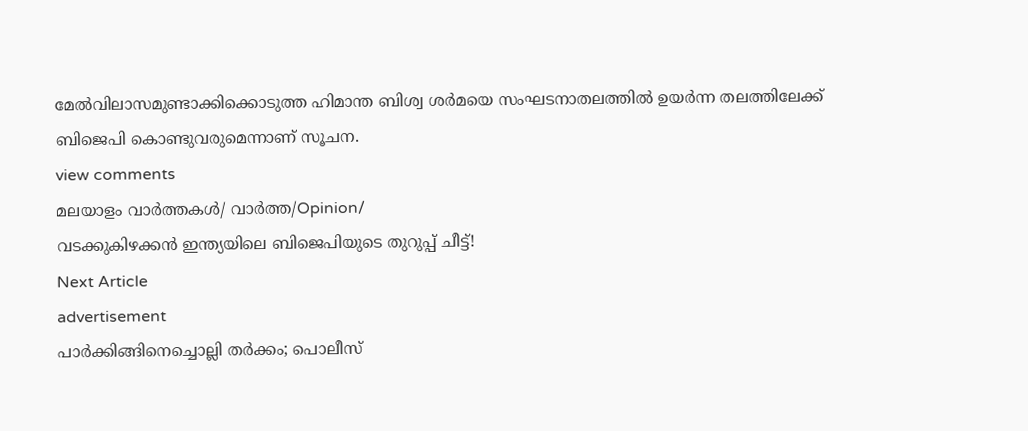മേല്‍വിലാസമുണ്ടാക്കിക്കൊടുത്ത ഹിമാന്ത ബിശ്വ ശര്‍മയെ സംഘടനാതലത്തില്‍ ഉയര്‍ന്ന തലത്തിലേക്ക് ബിജെപി കൊണ്ടുവരുമെന്നാണ് സൂചന.
view comments
മലയാളം വാർത്തകൾ/ വാർത്ത/Opinion/
വടക്കുകിഴക്കന്‍ ഇന്ത്യയിലെ ബിജെപിയുടെ തുറുപ്പ് ചീട്ട്!
Next Article
advertisement
പാർക്കിങ്ങിനെച്ചൊല്ലി തർക്കം; പൊലീസ്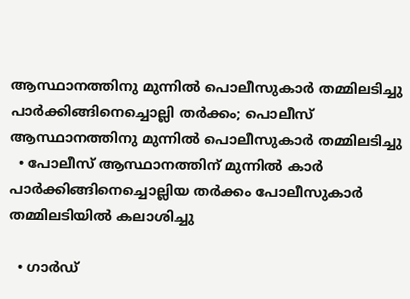ആസ്ഥാനത്തിനു മുന്നിൽ പൊലീസുകാർ തമ്മിലടിച്ചു
പാർക്കിങ്ങിനെച്ചൊല്ലി തർക്കം; പൊലീസ് ആസ്ഥാനത്തിനു മുന്നിൽ പൊലീസുകാർ തമ്മിലടിച്ചു
  • പോലീസ് ആസ്ഥാനത്തിന് മുന്നിൽ കാർ പാർക്കിങ്ങിനെച്ചൊല്ലിയ തർക്കം പോലീസുകാർ തമ്മിലടിയിൽ കലാശിച്ചു

  • ഗാർഡ്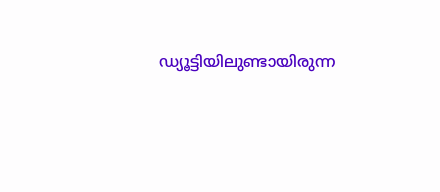ഡ്യൂട്ടിയിലുണ്ടായിരുന്ന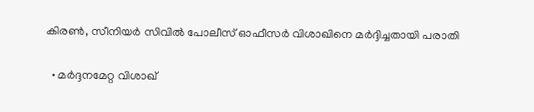കിരൺ, സീനിയർ സിവിൽ പോലീസ് ഓഫീസർ വിശാഖിനെ മർദ്ദിച്ചതായി പരാതി

  • മർദ്ദനമേറ്റ വിശാഖ്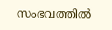സംഭവത്തിൽ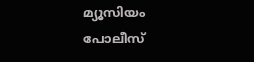മ്യൂസിയം പോലീസ്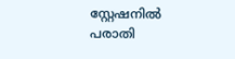സ്റ്റേഷനിൽ പരാതി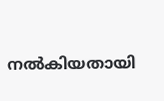നൽകിയതായി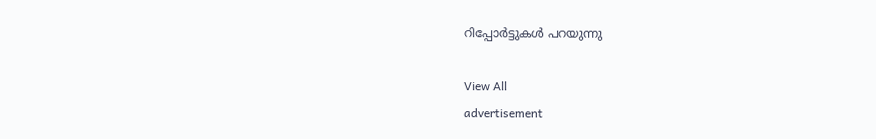റിപ്പോർട്ടുകൾ പറയുന്നു

View All
advertisement